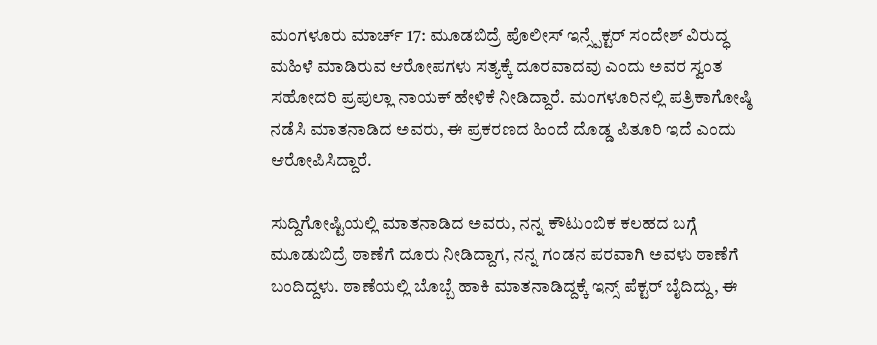ಮಂಗಳೂರು ಮಾರ್ಚ್ 17: ಮೂಡಬಿದ್ರೆ ಪೊಲೀಸ್ ಇನ್ಸ್ಪೆಕ್ಟರ್ ಸಂದೇಶ್ ವಿರುದ್ಧ ಮಹಿಳೆ ಮಾಡಿರುವ ಆರೋಪಗಳು ಸತ್ಯಕ್ಕೆ ದೂರವಾದವು ಎಂದು ಅವರ ಸ್ವಂತ ಸಹೋದರಿ ಪ್ರಪುಲ್ಲಾ ನಾಯಕ್ ಹೇಳಿಕೆ ನೀಡಿದ್ದಾರೆ. ಮಂಗಳೂರಿನಲ್ಲಿ ಪತ್ರಿಕಾಗೋಷ್ಠಿ ನಡೆಸಿ ಮಾತನಾಡಿದ ಅವರು, ಈ ಪ್ರಕರಣದ ಹಿಂದೆ ದೊಡ್ಡ ಪಿತೂರಿ ಇದೆ ಎಂದು ಆರೋಪಿಸಿದ್ದಾರೆ.

ಸುದ್ದಿಗೋಷ್ಟಿಯಲ್ಲಿ ಮಾತನಾಡಿದ ಅವರು, ನನ್ನ ಕೌಟುಂಬಿಕ ಕಲಹದ ಬಗ್ಗೆ ಮೂಡುಬಿದ್ರೆ ಠಾಣೆಗೆ ದೂರು ನೀಡಿದ್ದಾಗ, ನನ್ನ ಗಂಡನ ಪರವಾಗಿ ಅವಳು ಠಾಣೆಗೆ ಬಂದಿದ್ದಳು. ಠಾಣೆಯಲ್ಲಿ ಬೊಬ್ಬೆ ಹಾಕಿ ಮಾತನಾಡಿದ್ದಕ್ಕೆ ಇನ್ಸ್ ಪೆಕ್ಟರ್ ಬೈದಿದ್ದು, ಈ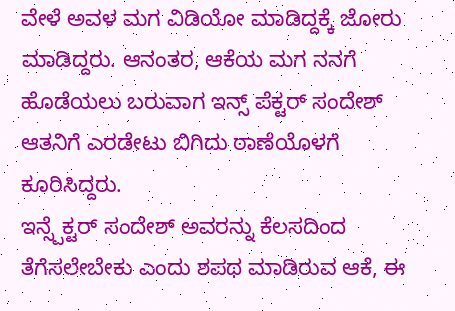ವೇಳೆ ಅವಳ ಮಗ ವಿಡಿಯೋ ಮಾಡಿದ್ದಕ್ಕೆ ಜೋರು ಮಾಡಿದ್ದರು. ಆನಂತರ, ಆಕೆಯ ಮಗ ನನಗೆ ಹೊಡೆಯಲು ಬರುವಾಗ ಇನ್ಸ್ ಪೆಕ್ಟರ್ ಸಂದೇಶ್ ಆತನಿಗೆ ಎರಡೇಟು ಬಿಗಿದು ಠಾಣೆಯೊಳಗೆ ಕೂರಿಸಿದ್ದರು.
ಇನ್ಸ್ಪೆಕ್ಟರ್ ಸಂದೇಶ್ ಅವರನ್ನು ಕೆಲಸದಿಂದ ತೆಗೆಸಲೇಬೇಕು ಎಂದು ಶಪಥ ಮಾಡಿರುವ ಆಕೆ, ಈ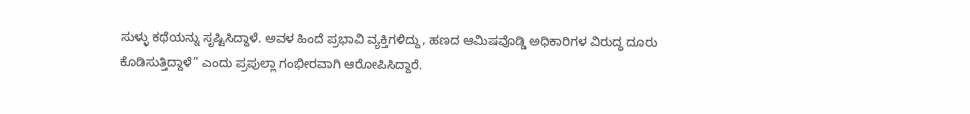ಸುಳ್ಳು ಕಥೆಯನ್ನು ಸೃಷ್ಟಿಸಿದ್ದಾಳೆ. ಅವಳ ಹಿಂದೆ ಪ್ರಭಾವಿ ವ್ಯಕ್ತಿಗಳಿದ್ದು, ಹಣದ ಆಮಿಷವೊಡ್ಡಿ ಅಧಿಕಾರಿಗಳ ವಿರುದ್ಧ ದೂರು ಕೊಡಿಸುತ್ತಿದ್ದಾಳೆ” ಎಂದು ಪ್ರಪುಲ್ಲಾ ಗಂಭೀರವಾಗಿ ಆರೋಪಿಸಿದ್ದಾರೆ.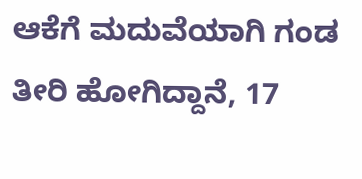ಆಕೆಗೆ ಮದುವೆಯಾಗಿ ಗಂಡ ತೀರಿ ಹೋಗಿದ್ದಾನೆ, 17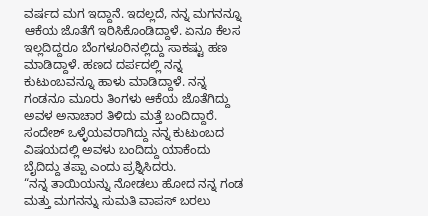ವರ್ಷದ ಮಗ ಇದ್ದಾನೆ. ಇದಲ್ಲದೆ, ನನ್ನ ಮಗನನ್ನೂ ಆಕೆಯ ಜೊತೆಗೆ ಇರಿಸಿಕೊಂಡಿದ್ದಾಳೆ. ಏನೂ ಕೆಲಸ ಇಲ್ಲದಿದ್ದರೂ ಬೆಂಗಳೂರಿನಲ್ಲಿದ್ದು ಸಾಕಷ್ಟು ಹಣ ಮಾಡಿದ್ದಾಳೆ. ಹಣದ ದರ್ಪದಲ್ಲಿ ನನ್ನ ಕುಟುಂಬವನ್ನೂ ಹಾಳು ಮಾಡಿದ್ದಾಳೆ. ನನ್ನ ಗಂಡನೂ ಮೂರು ತಿಂಗಳು ಆಕೆಯ ಜೊತೆಗಿದ್ದು ಅವಳ ಅನಾಚಾರ ತಿಳಿದು ಮತ್ತೆ ಬಂದಿದ್ದಾರೆ. ಸಂದೇಶ್ ಒಳ್ಳೆಯವರಾಗಿದ್ದು ನನ್ನ ಕುಟುಂಬದ ವಿಷಯದಲ್ಲಿ ಅವಳು ಬಂದಿದ್ದು ಯಾಕೆಂದು ಬೈದಿದ್ದು ತಪ್ಪಾ ಎಂದು ಪ್ರಶ್ನಿಸಿದರು.
“ನನ್ನ ತಾಯಿಯನ್ನು ನೋಡಲು ಹೋದ ನನ್ನ ಗಂಡ ಮತ್ತು ಮಗನನ್ನು ಸುಮತಿ ವಾಪಸ್ ಬರಲು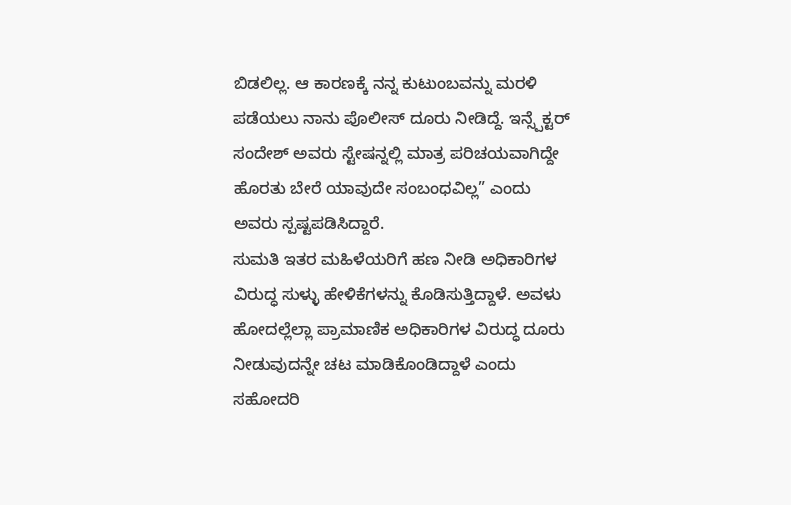ಬಿಡಲಿಲ್ಲ. ಆ ಕಾರಣಕ್ಕೆ ನನ್ನ ಕುಟುಂಬವನ್ನು ಮರಳಿ ಪಡೆಯಲು ನಾನು ಪೊಲೀಸ್ ದೂರು ನೀಡಿದ್ದೆ. ಇನ್ಸ್ಪೆಕ್ಟರ್ ಸಂದೇಶ್ ಅವರು ಸ್ಟೇಷನ್ನಲ್ಲಿ ಮಾತ್ರ ಪರಿಚಯವಾಗಿದ್ದೇ ಹೊರತು ಬೇರೆ ಯಾವುದೇ ಸಂಬಂಧವಿಲ್ಲ” ಎಂದು ಅವರು ಸ್ಪಷ್ಟಪಡಿಸಿದ್ದಾರೆ.
ಸುಮತಿ ಇತರ ಮಹಿಳೆಯರಿಗೆ ಹಣ ನೀಡಿ ಅಧಿಕಾರಿಗಳ ವಿರುದ್ಧ ಸುಳ್ಳು ಹೇಳಿಕೆಗಳನ್ನು ಕೊಡಿಸುತ್ತಿದ್ದಾಳೆ. ಅವಳು ಹೋದಲ್ಲೆಲ್ಲಾ ಪ್ರಾಮಾಣಿಕ ಅಧಿಕಾರಿಗಳ ವಿರುದ್ಧ ದೂರು ನೀಡುವುದನ್ನೇ ಚಟ ಮಾಡಿಕೊಂಡಿದ್ದಾಳೆ ಎಂದು ಸಹೋದರಿ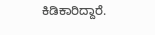ಕಿಡಿಕಾರಿದ್ದಾರೆ.